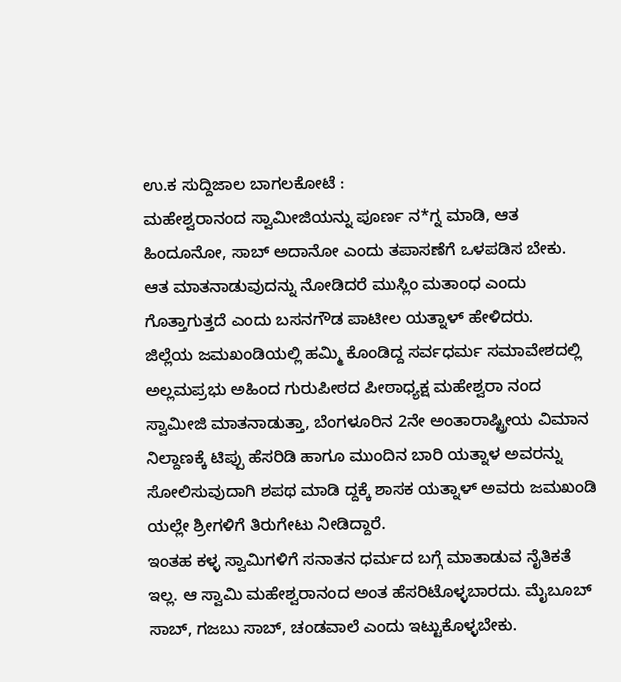ಉ.ಕ ಸುದ್ದಿಜಾಲ ಬಾಗಲಕೋಟೆ :
ಮಹೇಶ್ವರಾನಂದ ಸ್ವಾಮೀಜಿಯನ್ನು ಪೂರ್ಣ ನ*ಗ್ನ ಮಾಡಿ, ಆತ ಹಿಂದೂನೋ, ಸಾಬ್ ಅದಾನೋ ಎಂದು ತಪಾಸಣೆಗೆ ಒಳಪಡಿಸ ಬೇಕು. ಆತ ಮಾತನಾಡುವುದನ್ನು ನೋಡಿದರೆ ಮುಸ್ಲಿಂ ಮತಾಂಧ ಎಂದು ಗೊತ್ತಾಗುತ್ತದೆ ಎಂದು ಬಸನಗೌಡ ಪಾಟೀಲ ಯತ್ನಾಳ್ ಹೇಳಿದರು.
ಜಿಲ್ಲೆಯ ಜಮಖಂಡಿಯಲ್ಲಿ ಹಮ್ಮಿ ಕೊಂಡಿದ್ದ ಸರ್ವಧರ್ಮ ಸಮಾವೇಶದಲ್ಲಿ ಅಲ್ಲಮಪ್ರಭು ಅಹಿಂದ ಗುರುಪೀಠದ ಪೀಠಾಧ್ಯಕ್ಷ ಮಹೇಶ್ವರಾ ನಂದ ಸ್ವಾಮೀಜಿ ಮಾತನಾಡುತ್ತಾ, ಬೆಂಗಳೂರಿನ 2ನೇ ಅಂತಾರಾಷ್ಟ್ರೀಯ ವಿಮಾನ ನಿಲ್ದಾಣಕ್ಕೆ ಟಿಪ್ಪು ಹೆಸರಿಡಿ ಹಾಗೂ ಮುಂದಿನ ಬಾರಿ ಯತ್ನಾಳ ಅವರನ್ನು ಸೋಲಿಸುವುದಾಗಿ ಶಪಥ ಮಾಡಿ ದ್ದಕ್ಕೆ ಶಾಸಕ ಯತ್ನಾಳ್ ಅವರು ಜಮಖಂಡಿ ಯಲ್ಲೇ ಶ್ರೀಗಳಿಗೆ ತಿರುಗೇಟು ನೀಡಿದ್ದಾರೆ.
ಇಂತಹ ಕಳ್ಳ ಸ್ವಾಮಿಗಳಿಗೆ ಸನಾತನ ಧರ್ಮದ ಬಗ್ಗೆ ಮಾತಾಡುವ ನೈತಿಕತೆ ಇಲ್ಲ. ಆ ಸ್ವಾಮಿ ಮಹೇಶ್ವರಾನಂದ ಅಂತ ಹೆಸರಿಟೊಳ್ಳಬಾರದು. ಮೈಬೂಬ್ ಸಾಬ್, ಗಜಬು ಸಾಬ್, ಚಂಡವಾಲೆ ಎಂದು ಇಟ್ಟುಕೊಳ್ಳಬೇಕು.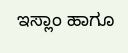ಇಸ್ಲಾಂ ಹಾಗೂ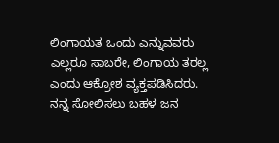ಲಿಂಗಾಯತ ಒಂದು ಎನ್ನುವವರು ಎಲ್ಲರೂ ಸಾಬರೇ, ಲಿಂಗಾಯ ತರಲ್ಲ ಎಂದು ಆಕ್ರೋಶ ವ್ಯಕ್ತಪಡಿಸಿದರು.
ನನ್ನ ಸೋಲಿಸಲು ಬಹಳ ಜನ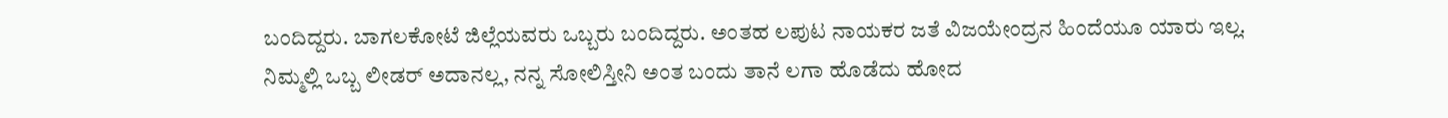ಬಂದಿದ್ದರು. ಬಾಗಲಕೋಟೆ ಜಿಲ್ಲೆಯವರು ಒಬ್ಬರು ಬಂದಿದ್ದರು. ಅಂತಹ ಲಪುಟ ನಾಯಕರ ಜತೆ ವಿಜಯೇಂದ್ರನ ಹಿಂದೆಯೂ ಯಾರು ಇಲ್ಲ. ನಿಮ್ಮಲ್ಲಿ ಒಬ್ಬ ಲೀಡರ್ ಅದಾನಲ್ಲ, ನನ್ನ ಸೋಲಿಸ್ತೀನಿ ಅಂತ ಬಂದು ತಾನೆ ಲಗಾ ಹೊಡೆದು ಹೋದ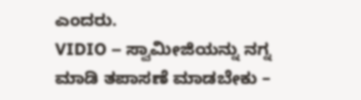ಎಂದರು.
VIDIO – ಸ್ವಾಮೀಜಿಯನ್ನು ನಗ್ನ ಮಾಡಿ ತಪಾಸಣೆ ಮಾಡಬೇಕು –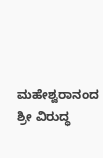ಮಹೇಶ್ವರಾನಂದ ಶ್ರೀ ವಿರುದ್ಧ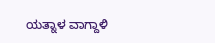ಯತ್ನಾಳ ವಾಗ್ದಾಳಿ